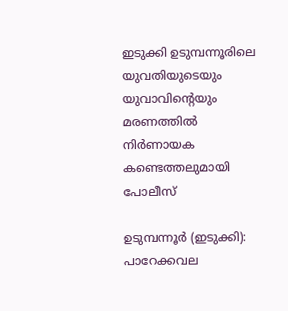ഇടുക്കി ഉടുമ്പന്നൂരിലെ യുവതിയുടെയും യുവാവിൻ്റെയും മരണത്തിൽ നിർണായക കണ്ടെത്തലുമായി പോലീസ്

ഉടുമ്പന്നൂര്‍ (ഇടുക്കി): പാറേക്കവല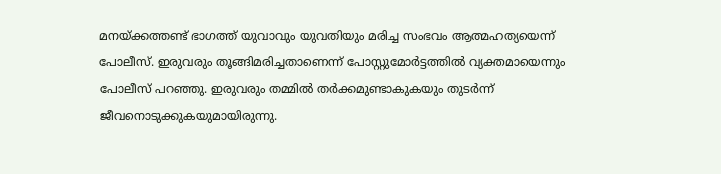മനയ്ക്കത്തണ്ട് ഭാഗത്ത് യുവാവും യുവതിയും മരിച്ച സംഭവം ആത്മഹത്യയെന്ന് പോലീസ്. ഇരുവരും തൂങ്ങിമരിച്ചതാണെന്ന് പോസ്റ്റുമോര്‍ട്ടത്തില്‍ വ്യക്തമായെന്നും പോലീസ് പറഞ്ഞു. ഇരുവരും തമ്മില്‍ തര്‍ക്കമുണ്ടാകുകയും തുടര്‍ന്ന് ജീവനൊടുക്കുകയുമായിരുന്നു.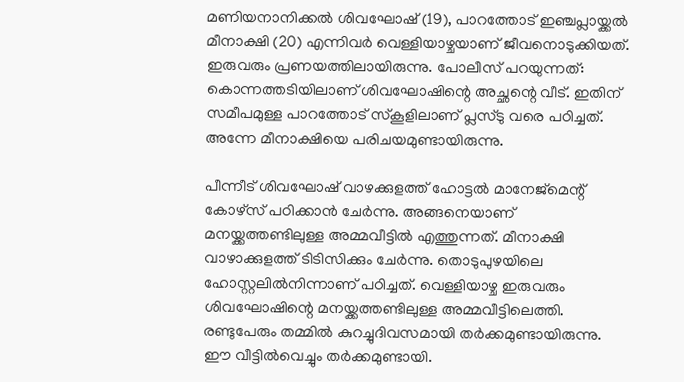മണിയനാനിക്കല്‍ ശിവഘോഷ് (19), പാറത്തോട് ഇഞ്ചപ്ലായ്ക്കല്‍ മീനാക്ഷി (20) എന്നിവര്‍ വെള്ളിയാഴ്ചയാണ് ജീവനൊടുക്കിയത്. ഇരുവരും പ്രണയത്തിലായിരുന്നു. പോലീസ് പറയുന്നത്: കൊന്നത്തടിയിലാണ് ശിവഘോഷിന്റെ അച്ഛന്റെ വീട്. ഇതിന് സമീപമുള്ള പാറത്തോട് സ്‌കൂളിലാണ് പ്ലസ്ടു വരെ പഠിച്ചത്. അന്നേ മീനാക്ഷിയെ പരിചയമുണ്ടായിരുന്നു.

പീന്നീട് ശിവഘോഷ് വാഴക്കുളത്ത് ഹോട്ടല്‍ മാനേജ്‌മെന്റ് കോഴ്‌സ് പഠിക്കാന്‍ ചേര്‍ന്നു. അങ്ങനെയാണ് മനയ്ക്കത്തണ്ടിലുള്ള അമ്മവീട്ടില്‍ എത്തുന്നത്. മീനാക്ഷി വാഴാക്കുളത്ത് ടിടിസിക്കും ചേര്‍ന്നു. തൊടുപുഴയിലെ ഹോസ്റ്റലില്‍നിന്നാണ് പഠിച്ചത്. വെള്ളിയാഴ്ച ഇരുവരും ശിവഘോഷിന്റെ മനയ്ക്കത്തണ്ടിലുള്ള അമ്മവീട്ടിലെത്തി. രണ്ടുപേരും തമ്മില്‍ കുറച്ചുദിവസമായി തര്‍ക്കമുണ്ടായിരുന്നു. ഈ വീട്ടില്‍വെച്ചും തര്‍ക്കമുണ്ടായി.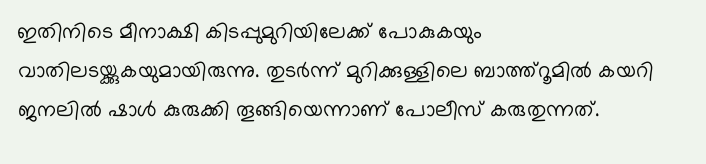ഇതിനിടെ മീനാക്ഷി കിടപ്പുമുറിയിലേക്ക് പോകുകയും വാതിലടയ്ക്കുകയുമായിരുന്നു. തുടര്‍ന്ന് മുറിക്കുള്ളിലെ ബാത്ത്‌റൂമില്‍ കയറി ജനലില്‍ ഷാള്‍ കുരുക്കി തൂങ്ങിയെന്നാണ് പോലീസ് കരുതുന്നത്.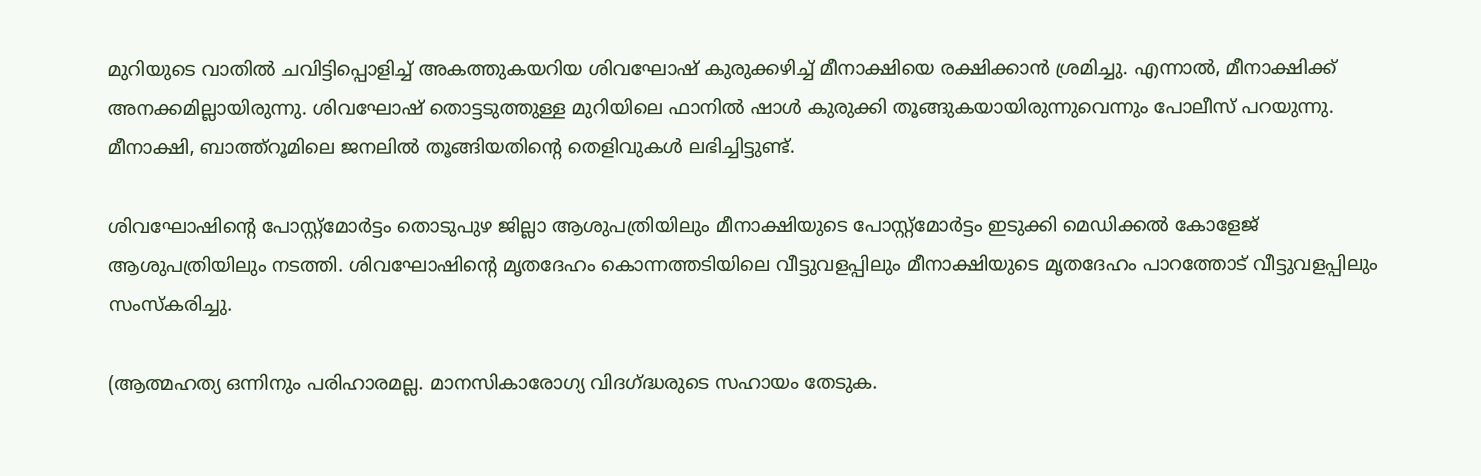മുറിയുടെ വാതില്‍ ചവിട്ടിപ്പൊളിച്ച് അകത്തുകയറിയ ശിവഘോഷ് കുരുക്കഴിച്ച് മീനാക്ഷിയെ രക്ഷിക്കാന്‍ ശ്രമിച്ചു. എന്നാല്‍, മീനാക്ഷിക്ക് അനക്കമില്ലായിരുന്നു. ശിവഘോഷ് തൊട്ടടുത്തുള്ള മുറിയിലെ ഫാനില്‍ ഷാള്‍ കുരുക്കി തൂങ്ങുകയായിരുന്നുവെന്നും പോലീസ് പറയുന്നു. മീനാക്ഷി, ബാത്ത്‌റൂമിലെ ജനലില്‍ തൂങ്ങിയതിന്റെ തെളിവുകള്‍ ലഭിച്ചിട്ടുണ്ട്.

ശിവഘോഷിന്റെ പോസ്റ്റ്മോര്‍ട്ടം തൊടുപുഴ ജില്ലാ ആശുപത്രിയിലും മീനാക്ഷിയുടെ പോസ്റ്റ്‌മോര്‍ട്ടം ഇടുക്കി മെഡിക്കല്‍ കോളേജ് ആശുപത്രിയിലും നടത്തി. ശിവഘോഷിന്റെ മൃതദേഹം കൊന്നത്തടിയിലെ വീട്ടുവളപ്പിലും മീനാക്ഷിയുടെ മൃതദേഹം പാറത്തോട് വീട്ടുവളപ്പിലും സംസ്‌കരിച്ചു.

(ആത്മഹത്യ ഒന്നിനും പരിഹാരമല്ല. മാനസികാരോഗ്യ വിദഗ്ദ്ധരുടെ സഹായം തേടുക.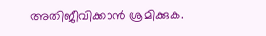അതിജീവിക്കാൻ ശ്രമിക്കുക.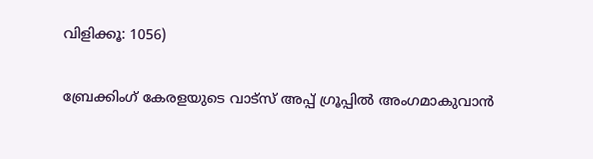വിളിക്കൂ: 1056)

ബ്രേക്കിംഗ് കേരളയുടെ വാട്സ് അപ്പ് ഗ്രൂപ്പിൽ അംഗമാകുവാൻ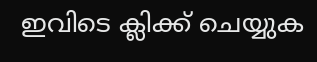ഇവിടെ ക്ലിക്ക് ചെയ്യുക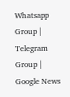Whatsapp Group | Telegram Group | Google News